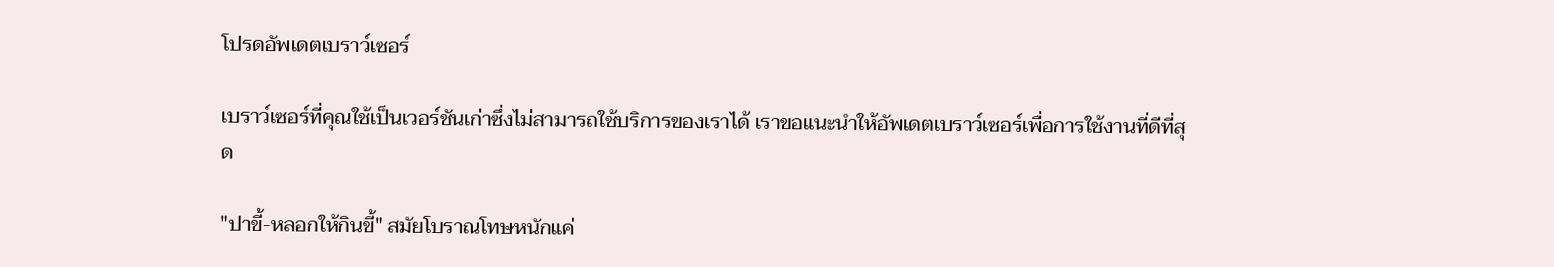โปรดอัพเดตเบราว์เซอร์

เบราว์เซอร์ที่คุณใช้เป็นเวอร์ชันเก่าซึ่งไม่สามารถใช้บริการของเราได้ เราขอแนะนำให้อัพเดตเบราว์เซอร์เพื่อการใช้งานที่ดีที่สุด

"ปาขี้-หลอกให้กินขี้" สมัยโบราณโทษหนักแค่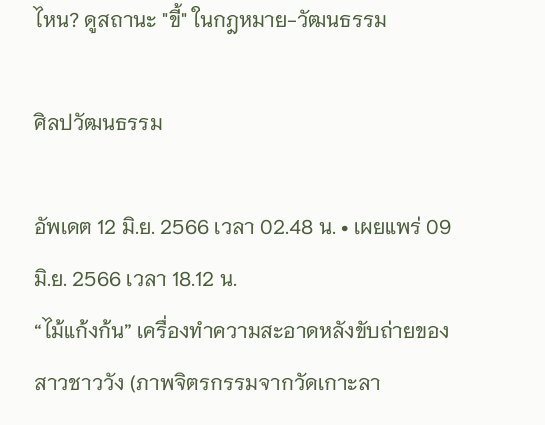ไหน? ดูสถานะ "ขี้" ในกฎหมาย-วัฒนธรรม

ศิลปวัฒนธรรม

อัพเดต 12 มิ.ย. 2566 เวลา 02.48 น. • เผยแพร่ 09 มิ.ย. 2566 เวลา 18.12 น.
“ไม้แก้งก้น” เครื่องทำความสะอาดหลังขับถ่ายของสาวชาววัง (ภาพจิตรกรรมจากวัดเกาะลา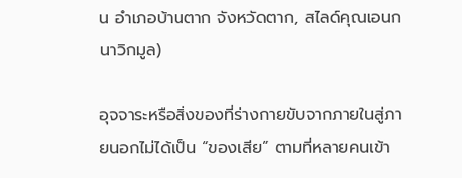น อำเภอบ้านตาก จังหวัดตาก, สไลด์คุณเอนก นาวิกมูล)

อุจจาระหรือสิ่งของที่ร่างกายขับจากภายในสู่ภายนอกไม่ได้เป็น “ของเสีย” ตามที่หลายคนเข้า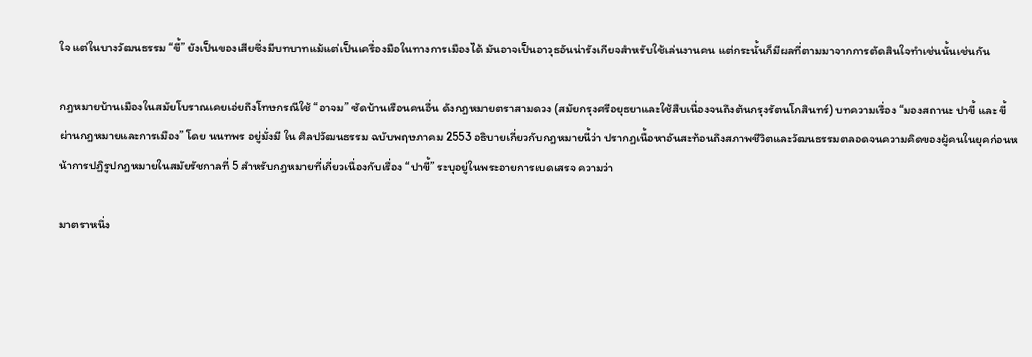ใจ แต่ในบางวัฒนธรรม “ขี้” ยังเป็นของเสียซึ่งมีบทบาทแม้แต่เป็นเครื่องมือในทางการเมืองได้ มันอาจเป็นอาวุธอันน่ารังเกียจสำหรับใช้เล่นงานคน แต่กระนั้นก็มีผลที่ตามมาจากการตัดสินใจทำเช่นนั้นเช่นกัน

กฎหมายบ้านเมืองในสมัยโบราณเคยเอ่ยถึงโทษกรณีใช้ “อาจม” ซัดบ้านเรือนคนอื่น ดังกฎหมายตราสามดวง (สมัยกรุงศรีอยุธยาและใช้สืบเนื่องจนถึงต้นกรุงรัตนโกสินทร์) บทความเรื่อง “มองสถานะ ปาขี้ และ ขี้ ผ่านกฎหมายและการเมือง” โดย นนทพร อยู่มั่งมี ใน ศิลปวัฒนธรรม ฉบับพฤษภาคม 2553 อธิบายเกี่ยวกับกฎหมายนี้ว่า ปรากฏเนื้อหาอันสะท้อนถึงสภาพชีวิตและวัฒนธรรมตลอดจนความคิดของผู้คนในยุคก่อนหน้าการปฏิรูปกฎหมายในสมัยรัชกาลที่ 5 สำหรับกฎหมายที่เกี่ยวเนื่องกับเรื่อง “ปาขี้” ระบุอยู่ในพระอายการเบดเสรจ ความว่า

มาตราหนึ่ง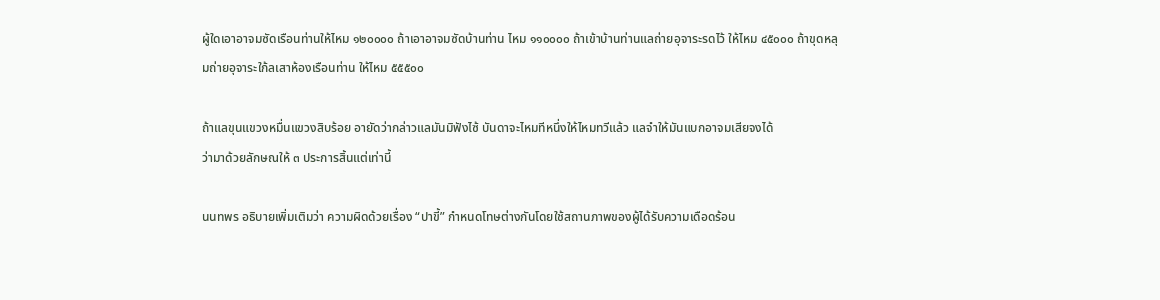ผู้ใดเอาอาจมซัดเรือนท่านให้ไหม ๑๒๐๐๐๐ ถ้าเอาอาจมซัดบ้านท่าน ไหม ๑๑๐๐๐๐ ถ้าเข้าบ้านท่านแลถ่ายอุจาระรดไว้ ให้ไหม ๔๕๐๐๐ ถ้าขุดหลุมถ่ายอุจาระใก้ลเสาห้องเรือนท่าน ให้ไหม ๕๕๕๐๐

ถ้าแลขุนแขวงหมื่นแขวงสิบร้อย อายัดว่ากล่าวแลมันมิฟังไซ้ บันดาจะไหมทีหนึ่งให้ไหมทวีแล้ว แลจำให้มันแบกอาจมเสียจงได้
ว่ามาด้วยลักษณให้ ๓ ประการสิ้นแต่เท่านี้

นนทพร อธิบายเพิ่มเติมว่า ความผิดด้วยเรื่อง “ปาขี้” กำหนดโทษต่างกันโดยใช้สถานภาพของผู้ได้รับความเดือดร้อน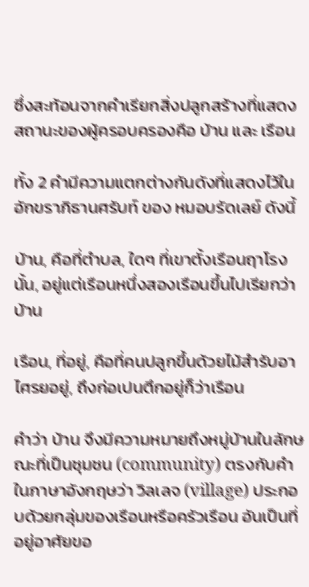ซึ่งสะท้อนจากคำเรียกสิ่งปลูกสร้างที่แสดงสถานะของผู้ครอบครองคือ บ้าน และ เรือน

ทั้ง 2 คำมีความแตกต่างกันดังที่แสดงไว้ในอักขราภิธานศรับท์ ของ หมอบรัดเลย์ ดังนี้

บ้าน, คือที่ตำบล, ใดๆ ที่เขาตั้งเรือนฤาโรงนั้น, อยู่แต่เรือนหนึ่งสองเรือนขึ้นไปเรียกว่า บ้าน

เรือน, ที่อยู่, คือที่คนปลูกขึ้นด้วยไม้สำรับอาไศรยอยู่, ถึงก่อเปนตึกอยู่ก็ว่าเรือน

คำว่า บ้าน จึงมีความหมายถึงหมู่บ้านในลักษณะที่เป็นชุมชน (community) ตรงกับคำในภาษาอังกฤษว่า วิลเลจ (village) ประกอบด้วยกลุ่มของเรือนหรือครัวเรือน อันเป็นที่อยู่อาศัยขอ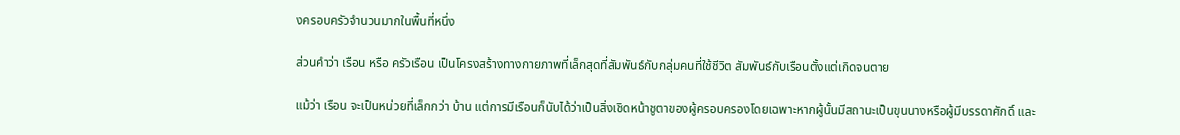งครอบครัวจำนวนมากในพื้นที่หนึ่ง

ส่วนคำว่า เรือน หรือ ครัวเรือน เป็นโครงสร้างทางกายภาพที่เล็กสุดที่สัมพันธ์กับกลุ่มคนที่ใช้ชีวิต สัมพันธ์กับเรือนตั้งแต่เกิดจนตาย

แม้ว่า เรือน จะเป็นหน่วยที่เล็กกว่า บ้าน แต่การมีเรือนก็นับได้ว่าเป็นสิ่งเชิดหน้าชูตาของผู้ครอบครองโดยเฉพาะหากผู้นั้นมีสถานะเป็นขุนนางหรือผู้มีบรรดาศักดิ์ และ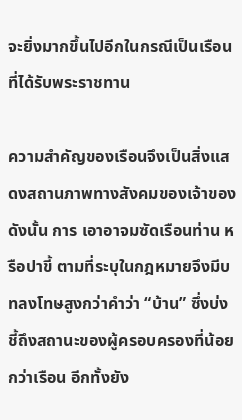จะยิ่งมากขึ้นไปอีกในกรณีเป็นเรือนที่ได้รับพระราชทาน

ความสำคัญของเรือนจึงเป็นสิ่งแสดงสถานภาพทางสังคมของเจ้าของ ดังนั้น การ เอาอาจมซัดเรือนท่าน หรือปาขี้ ตามที่ระบุในกฎหมายจึงมีบทลงโทษสูงกว่าคำว่า “บ้าน” ซึ่งบ่งชี้ถึงสถานะของผู้ครอบครองที่น้อยกว่าเรือน อีกทั้งยัง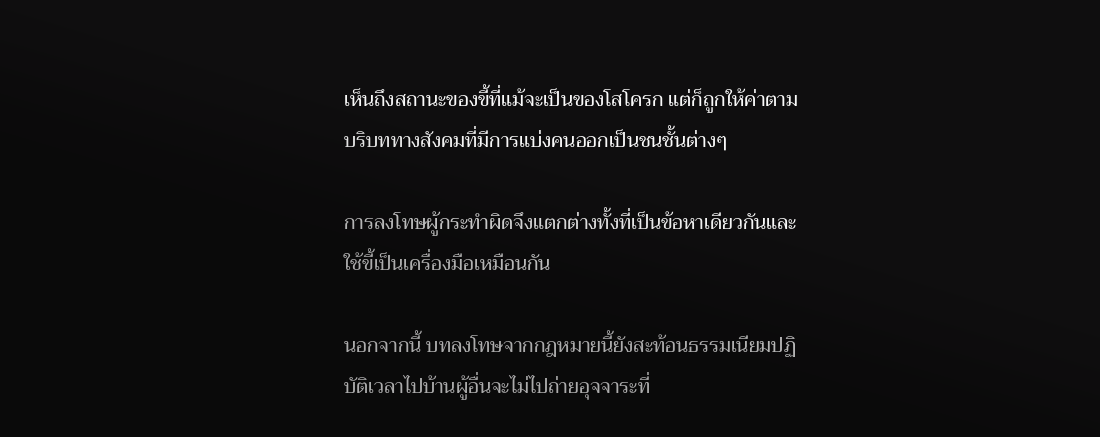เห็นถึงสถานะของขี้ที่แม้จะเป็นของโสโครก แต่ก็ถูกให้ค่าตามบริบททางสังคมที่มีการแบ่งคนออกเป็นชนชั้นต่างๆ

การลงโทษผู้กระทำผิดจึงแตกต่างทั้งที่เป็นข้อหาเดียวกันและใช้ขี้เป็นเครื่องมือเหมือนกัน

นอกจากนี้ บทลงโทษจากกฎหมายนี้ยังสะท้อนธรรมเนียมปฏิบัติเวลาไปบ้านผู้อื่นจะไม่ไปถ่ายอุจจาระที่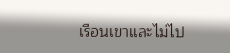เรือนเขาและไม่ไป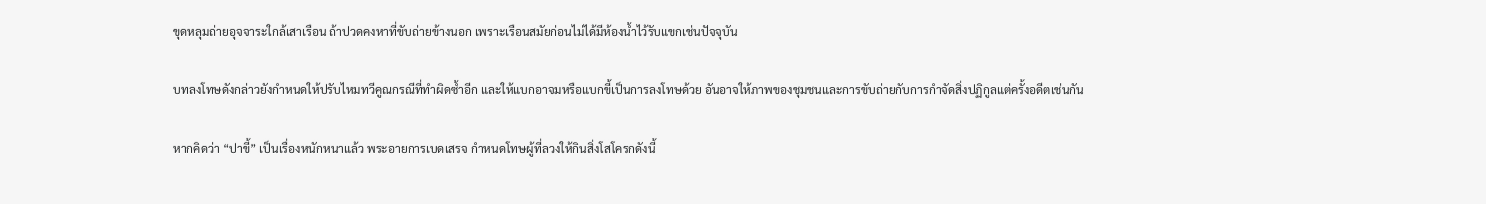ขุดหลุมถ่ายอุจจาระใกล้เสาเรือน ถ้าปวดคงหาที่ขับถ่ายข้างนอก เพราะเรือนสมัยก่อนไม่ได้มีห้องน้ำไว้รับแขกเช่นปัจจุบัน

บทลงโทษดังกล่าวยังกำหนดให้ปรับไหมทวีคูณกรณีที่ทำผิดซ้ำอีก และให้แบกอาจมหรือแบกขี้เป็นการลงโทษด้วย อันอาจให้ภาพของชุมชนและการขับถ่ายกับการกำจัดสิ่งปฏิกูลแต่ครั้งอดีตเช่นกัน

หากคิดว่า “ปาขี้” เป็นเรื่องหนักหนาแล้ว พระอายการเบดเสรจ กำหนดโทษผู้ที่ลวงให้กินสิ่งโสโครกดังนี้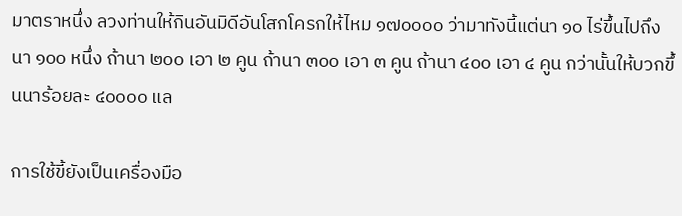มาตราหนึ่ง ลวงท่านให้กินอันมิดีอันโสกโครกให้ไหม ๑๗๐๐๐๐ ว่ามาทังนี้แต่นา ๑๐ ไร่ขึ้นไปถึงนา ๑๐๐ หนึ่ง ถ้านา ๒๐๐ เอา ๒ คูน ถ้านา ๓๐๐ เอา ๓ คูน ถ้านา ๔๐๐ เอา ๔ คูน กว่านั้นให้บวกขึ้นนาร้อยละ ๔๐๐๐๐ แล

การใช้ขี้ยังเป็นเครื่องมือ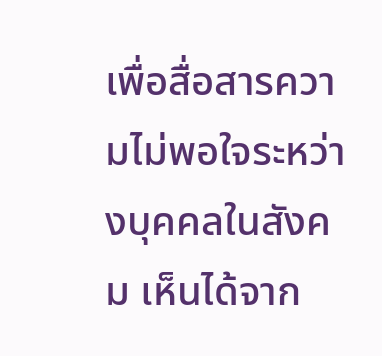เพื่อสื่อสารความไม่พอใจระหว่างบุคคลในสังคม เห็นได้จาก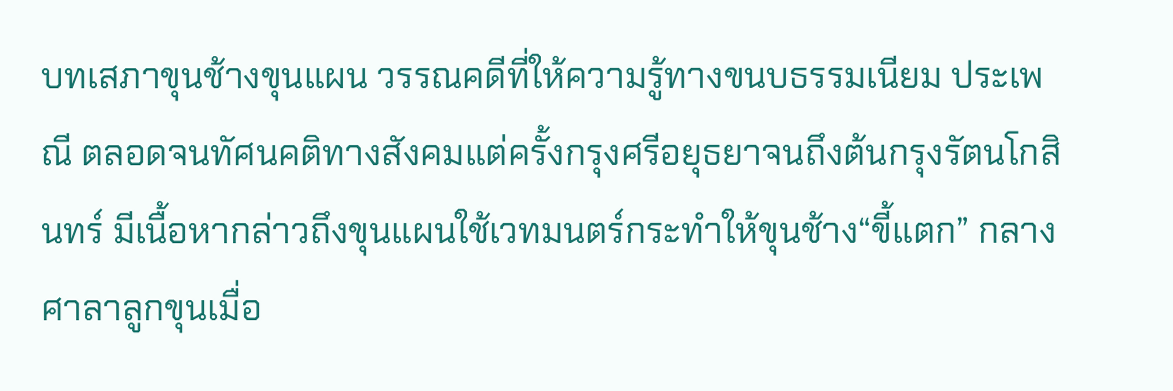บทเสภาขุนช้างขุนแผน วรรณคดีที่ให้ความรู้ทางขนบธรรมเนียม ประเพณี ตลอดจนทัศนคติทางสังคมแต่ครั้งกรุงศรีอยุธยาจนถึงต้นกรุงรัตนโกสินทร์ มีเนื้อหากล่าวถึงขุนแผนใช้เวทมนตร์กระทำให้ขุนช้าง“ขี้แตก” กลางศาลาลูกขุนเมื่อ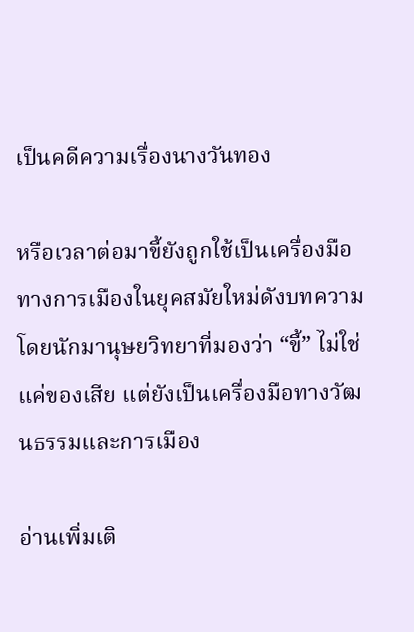เป็นคดีความเรื่องนางวันทอง

หรือเวลาต่อมาขี้ยังถูกใช้เป็นเครื่องมือทางการเมืองในยุคสมัยใหม่ดังบทความโดยนักมานุษยวิทยาที่มองว่า “ขี้” ไม่ใช่แค่ของเสีย แต่ยังเป็นเครื่องมือทางวัฒนธรรมและการเมือง

อ่านเพิ่มเติ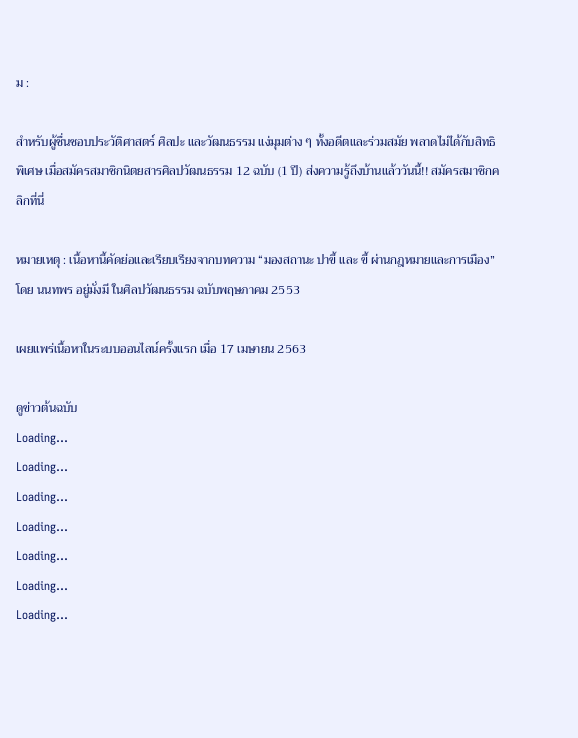ม :

สำหรับผู้ชื่นชอบประวัติศาสตร์ ศิลปะ และวัฒนธรรม แง่มุมต่าง ๆ ทั้งอดีตและร่วมสมัย พลาดไม่ได้กับสิทธิพิเศษ เมื่อสมัครสมาชิกนิตยสารศิลปวัฒนธรรม 12 ฉบับ (1 ปี) ส่งความรู้ถึงบ้านแล้ววันนี้!! สมัครสมาชิกคลิกที่นี่

หมายเหตุ : เนื้อหานี้คัดย่อและเรียบเรียงจากบทความ “มองสถานะ ปาขี้ และ ขี้ ผ่านกฎหมายและการเมือง” โดย นนทพร อยู่มั่งมี ในศิลปวัฒนธรรม ฉบับพฤษภาคม 2553

เผยแพร่เนื้อหาในระบบออนไลน์ครั้งแรก เมื่อ 17 เมษายน 2563

ดูข่าวต้นฉบับ
Loading...
Loading...
Loading...
Loading...
Loading...
Loading...
Loading...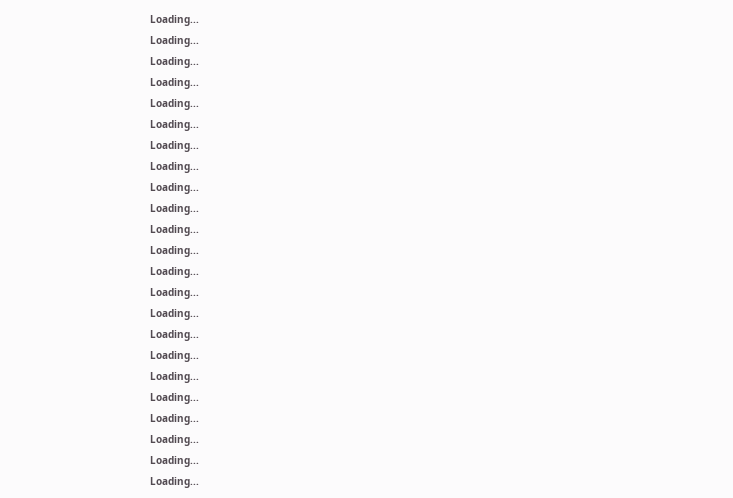Loading...
Loading...
Loading...
Loading...
Loading...
Loading...
Loading...
Loading...
Loading...
Loading...
Loading...
Loading...
Loading...
Loading...
Loading...
Loading...
Loading...
Loading...
Loading...
Loading...
Loading...
Loading...
Loading...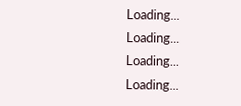Loading...
Loading...
Loading...
Loading...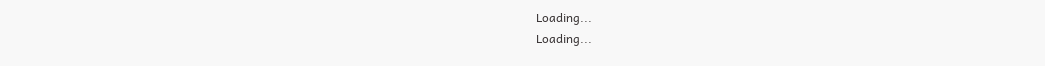Loading...
Loading...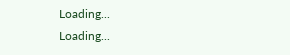Loading...
Loading...